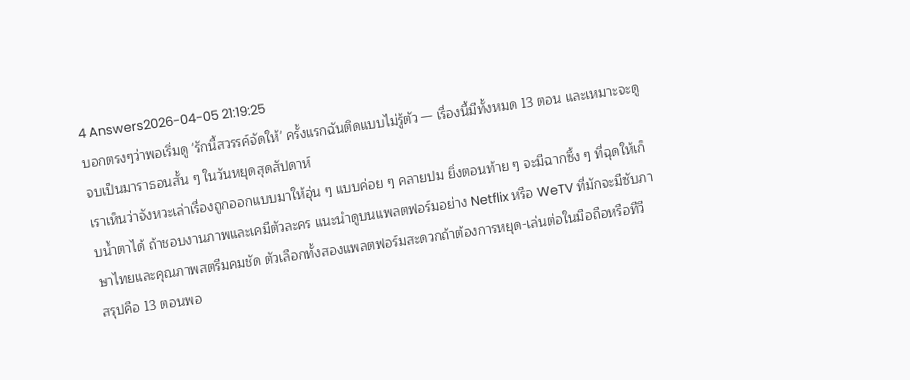4 Answers2026-04-05 21:19:25
บอกตรงๆว่าพอเริ่มดู 'รักนี้สวรรค์จัดให้' ครั้งแรกฉันติดแบบไม่รู้ตัว — เรื่องนี้มีทั้งหมด 13 ตอน และเหมาะจะดูจบเป็นมาราธอนสั้น ๆ ในวันหยุดสุดสัปดาห์
เราเห็นว่าจังหวะเล่าเรื่องถูกออกแบบมาให้อุ่น ๆ แบบค่อย ๆ คลายปม ยิ่งตอนท้าย ๆ จะมีฉากซึ้ง ๆ ที่ฉุดให้เก็บน้ำตาได้ ถ้าชอบงานภาพและเคมีตัวละคร แนะนำดูบนแพลตฟอร์มอย่าง Netflix หรือ WeTV ที่มักจะมีซับภาษาไทยและคุณภาพสตรีมคมชัด ตัวเลือกทั้งสองแพลตฟอร์มสะดวกถ้าต้องการหยุด-เล่นต่อในมือถือหรือทีวี
สรุปคือ 13 ตอนพอ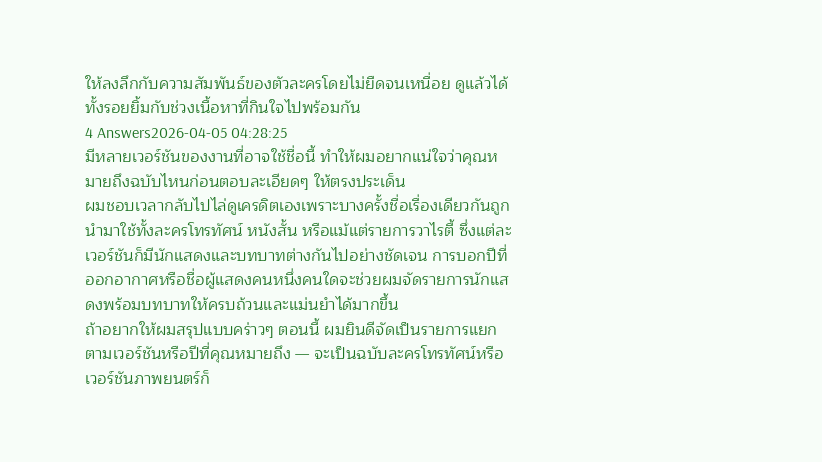ให้ลงลึกกับความสัมพันธ์ของตัวละครโดยไม่ยืดจนเหนื่อย ดูแล้วได้ทั้งรอยยิ้มกับช่วงเนื้อหาที่กินใจไปพร้อมกัน
4 Answers2026-04-05 04:28:25
มีหลายเวอร์ชันของงานที่อาจใช้ชื่อนี้ ทำให้ผมอยากแน่ใจว่าคุณหมายถึงฉบับไหนก่อนตอบละเอียดๆ ให้ตรงประเด็น
ผมชอบเวลากลับไปไล่ดูเครดิตเองเพราะบางครั้งชื่อเรื่องเดียวกันถูกนำมาใช้ทั้งละครโทรทัศน์ หนังสั้น หรือแม้แต่รายการวาไรตี้ ซึ่งแต่ละเวอร์ชันก็มีนักแสดงและบทบาทต่างกันไปอย่างชัดเจน การบอกปีที่ออกอากาศหรือชื่อผู้แสดงคนหนึ่งคนใดจะช่วยผมจัดรายการนักแสดงพร้อมบทบาทให้ครบถ้วนและแม่นยำได้มากขึ้น
ถ้าอยากให้ผมสรุปแบบคร่าวๆ ตอนนี้ ผมยินดีจัดเป็นรายการแยกตามเวอร์ชันหรือปีที่คุณหมายถึง — จะเป็นฉบับละครโทรทัศน์หรือเวอร์ชันภาพยนตร์ก็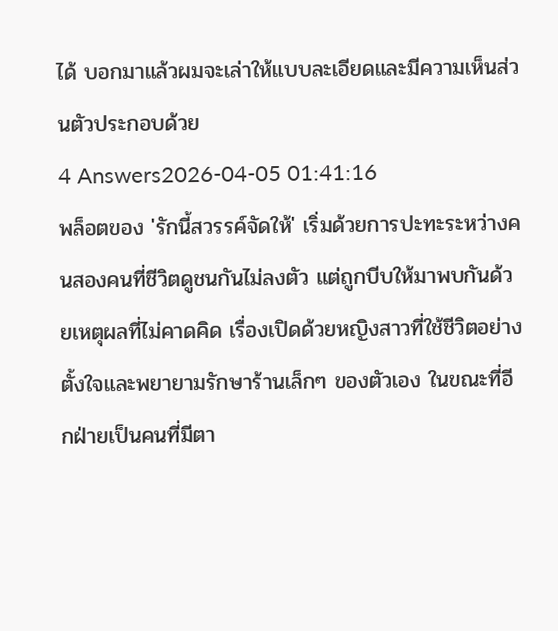ได้ บอกมาแล้วผมจะเล่าให้แบบละเอียดและมีความเห็นส่วนตัวประกอบด้วย
4 Answers2026-04-05 01:41:16
พล็อตของ 'รักนี้สวรรค์จัดให้' เริ่มด้วยการปะทะระหว่างคนสองคนที่ชีวิตดูชนกันไม่ลงตัว แต่ถูกบีบให้มาพบกันด้วยเหตุผลที่ไม่คาดคิด เรื่องเปิดด้วยหญิงสาวที่ใช้ชีวิตอย่างตั้งใจและพยายามรักษาร้านเล็กๆ ของตัวเอง ในขณะที่อีกฝ่ายเป็นคนที่มีตา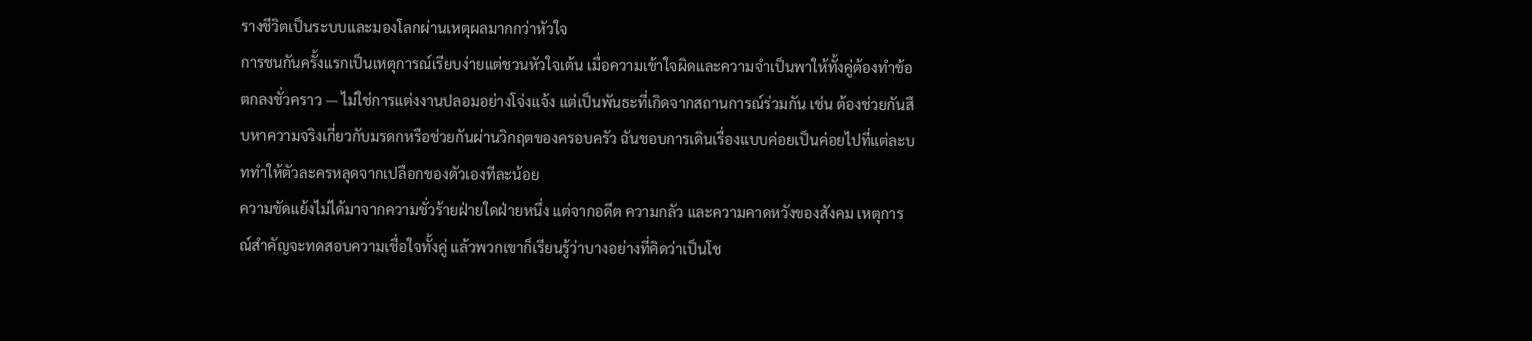รางชีวิตเป็นระบบและมองโลกผ่านเหตุผลมากกว่าหัวใจ
การชนกันครั้งแรกเป็นเหตุการณ์เรียบง่ายแต่ชวนหัวใจเต้น เมื่อความเข้าใจผิดและความจำเป็นพาให้ทั้งคู่ต้องทำข้อตกลงชั่วคราว — ไม่ใช่การแต่งงานปลอมอย่างโจ่งแจ้ง แต่เป็นพันธะที่เกิดจากสถานการณ์ร่วมกัน เช่น ต้องช่วยกันสืบหาความจริงเกี่ยวกับมรดกหรือช่วยกันผ่านวิกฤตของครอบครัว ฉันชอบการเดินเรื่องแบบค่อยเป็นค่อยไปที่แต่ละบททำให้ตัวละครหลุดจากเปลือกของตัวเองทีละน้อย
ความขัดแย้งไม่ได้มาจากความชั่วร้ายฝ่ายใดฝ่ายหนึ่ง แต่จากอดีต ความกลัว และความคาดหวังของสังคม เหตุการณ์สำคัญจะทดสอบความเชื่อใจทั้งคู่ แล้วพวกเขาก็เรียนรู้ว่าบางอย่างที่คิดว่าเป็นโช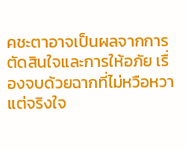คชะตาอาจเป็นผลจากการตัดสินใจและการให้อภัย เรื่องจบด้วยฉากที่ไม่หวือหวาแต่จริงใจ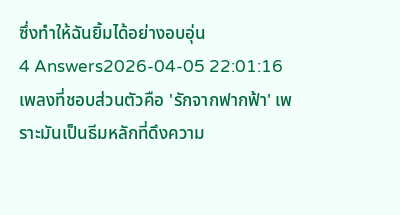ซึ่งทำให้ฉันยิ้มได้อย่างอบอุ่น
4 Answers2026-04-05 22:01:16
เพลงที่ชอบส่วนตัวคือ 'รักจากฟากฟ้า' เพราะมันเป็นธีมหลักที่ดึงความ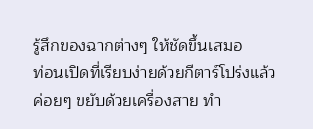รู้สึกของฉากต่างๆ ให้ชัดขึ้นเสมอ
ท่อนเปิดที่เรียบง่ายด้วยกีตาร์โปร่งแล้วค่อยๆ ขยับด้วยเครื่องสาย ทำ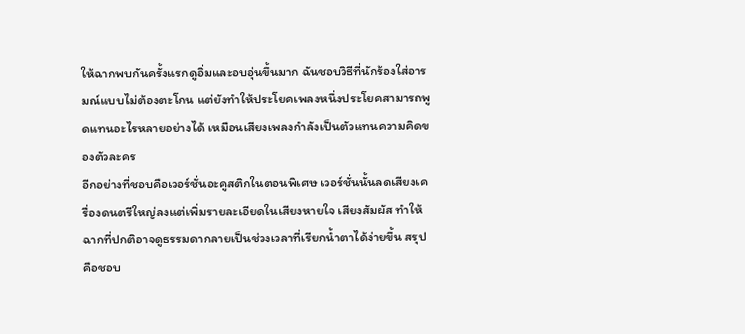ให้ฉากพบกันครั้งแรกดูอิ่มและอบอุ่นขึ้นมาก ฉันชอบวิธีที่นักร้องใส่อารมณ์แบบไม่ต้องตะโกน แต่ยังทำให้ประโยคเพลงหนึ่งประโยคสามารถพูดแทนอะไรหลายอย่างได้ เหมือนเสียงเพลงกำลังเป็นตัวแทนความคิดของตัวละคร
อีกอย่างที่ชอบคือเวอร์ชั่นอะคูสติกในตอนพิเศษ เวอร์ชั่นนั้นลดเสียงเครื่องดนตรีใหญ่ลงแต่เพิ่มรายละเอียดในเสียงหายใจ เสียงสัมผัส ทำให้ฉากที่ปกติอาจดูธรรมดากลายเป็นช่วงเวลาที่เรียกน้ำตาได้ง่ายขึ้น สรุปคือชอบ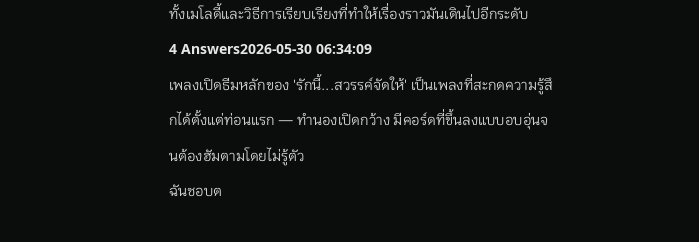ทั้งเมโลดี้และวิธีการเรียบเรียงที่ทำให้เรื่องราวมันเดินไปอีกระดับ
4 Answers2026-05-30 06:34:09
เพลงเปิดธีมหลักของ 'รักนี้...สวรรค์จัดให้' เป็นเพลงที่สะกดความรู้สึกได้ตั้งแต่ท่อนแรก — ทำนองเปิดกว้าง มีคอร์ดที่ขึ้นลงแบบอบอุ่นจนต้องฮัมตามโดยไม่รู้ตัว
ฉันชอบต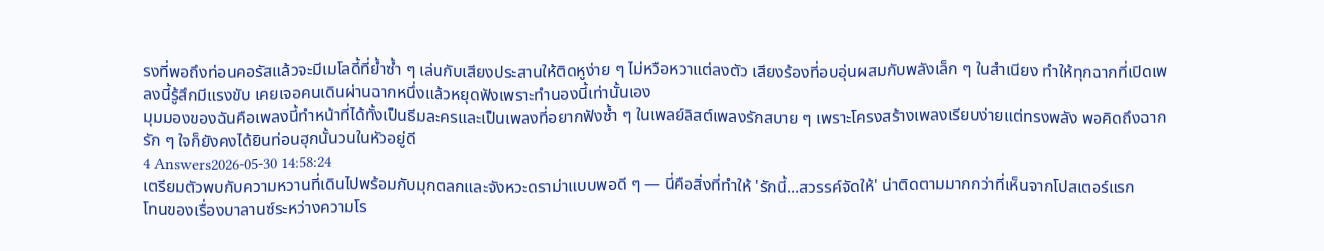รงที่พอถึงท่อนคอรัสแล้วจะมีเมโลดี้ที่ย้ำซ้ำ ๆ เล่นกับเสียงประสานให้ติดหูง่าย ๆ ไม่หวือหวาแต่ลงตัว เสียงร้องที่อบอุ่นผสมกับพลังเล็ก ๆ ในสำเนียง ทำให้ทุกฉากที่เปิดเพลงนี้รู้สึกมีแรงขับ เคยเจอคนเดินผ่านฉากหนึ่งแล้วหยุดฟังเพราะทำนองนี้เท่านั้นเอง
มุมมองของฉันคือเพลงนี้ทำหน้าที่ได้ทั้งเป็นธีมละครและเป็นเพลงที่อยากฟังซ้ำ ๆ ในเพลย์ลิสต์เพลงรักสบาย ๆ เพราะโครงสร้างเพลงเรียบง่ายแต่ทรงพลัง พอคิดถึงฉากรัก ๆ ใจก็ยังคงได้ยินท่อนฮุกนั้นวนในหัวอยู่ดี
4 Answers2026-05-30 14:58:24
เตรียมตัวพบกับความหวานที่เดินไปพร้อมกับมุกตลกและจังหวะดราม่าแบบพอดี ๆ — นี่คือสิ่งที่ทำให้ 'รักนี้...สวรรค์จัดให้' น่าติดตามมากกว่าที่เห็นจากโปสเตอร์แรก
โทนของเรื่องบาลานซ์ระหว่างความโร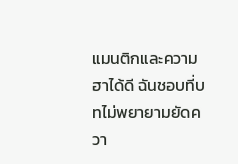แมนติกและความฮาได้ดี ฉันชอบที่บทไม่พยายามยัดควา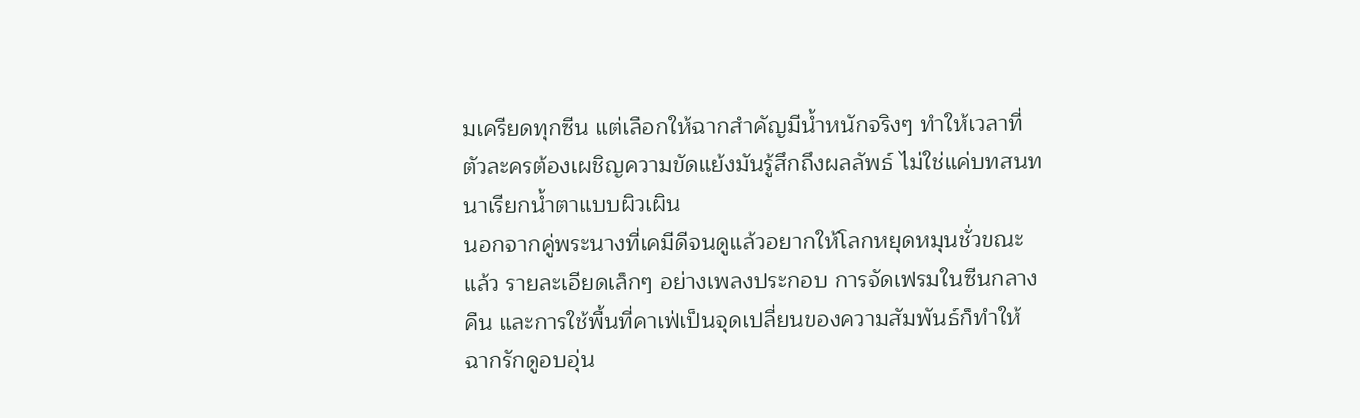มเครียดทุกซีน แต่เลือกให้ฉากสำคัญมีน้ำหนักจริงๆ ทำให้เวลาที่ตัวละครต้องเผชิญความขัดแย้งมันรู้สึกถึงผลลัพธ์ ไม่ใช่แค่บทสนทนาเรียกน้ำตาแบบผิวเผิน
นอกจากคู่พระนางที่เคมีดีจนดูแล้วอยากให้โลกหยุดหมุนชั่วขณะแล้ว รายละเอียดเล็กๆ อย่างเพลงประกอบ การจัดเฟรมในซีนกลางคืน และการใช้พื้นที่คาเฟ่เป็นจุดเปลี่ยนของความสัมพันธ์ก็ทำให้ฉากรักดูอบอุ่น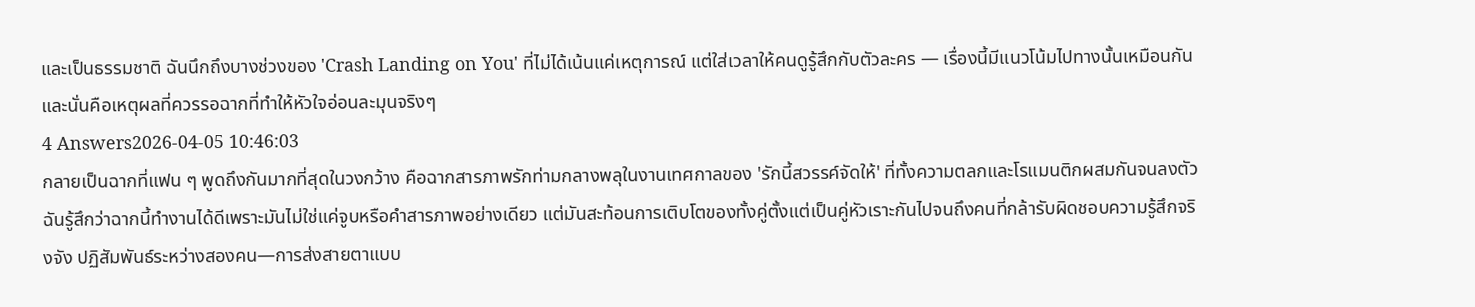และเป็นธรรมชาติ ฉันนึกถึงบางช่วงของ 'Crash Landing on You' ที่ไม่ได้เน้นแค่เหตุการณ์ แต่ใส่เวลาให้คนดูรู้สึกกับตัวละคร — เรื่องนี้มีแนวโน้มไปทางนั้นเหมือนกัน และนั่นคือเหตุผลที่ควรรอฉากที่ทำให้หัวใจอ่อนละมุนจริงๆ
4 Answers2026-04-05 10:46:03
กลายเป็นฉากที่แฟน ๆ พูดถึงกันมากที่สุดในวงกว้าง คือฉากสารภาพรักท่ามกลางพลุในงานเทศกาลของ 'รักนี้สวรรค์จัดให้' ที่ทั้งความตลกและโรแมนติกผสมกันจนลงตัว
ฉันรู้สึกว่าฉากนี้ทำงานได้ดีเพราะมันไม่ใช่แค่จูบหรือคำสารภาพอย่างเดียว แต่มันสะท้อนการเติบโตของทั้งคู่ตั้งแต่เป็นคู่หัวเราะกันไปจนถึงคนที่กล้ารับผิดชอบความรู้สึกจริงจัง ปฏิสัมพันธ์ระหว่างสองคน—การส่งสายตาแบบ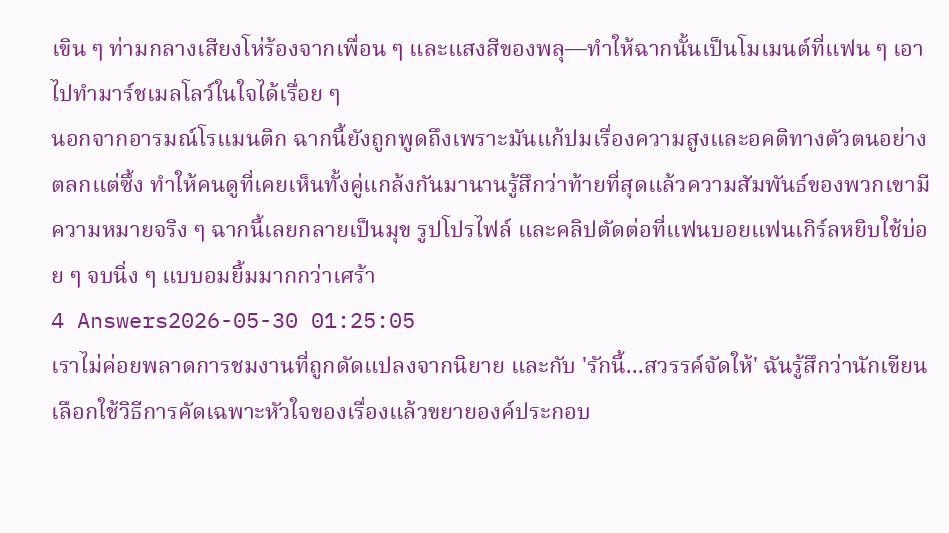เขิน ๆ ท่ามกลางเสียงโห่ร้องจากเพื่อน ๆ และแสงสีของพลุ—ทำให้ฉากนั้นเป็นโมเมนต์ที่แฟน ๆ เอาไปทำมาร์ชเมลโลว์ในใจได้เรื่อย ๆ
นอกจากอารมณ์โรแมนติก ฉากนี้ยังถูกพูดถึงเพราะมันแก้ปมเรื่องความสูงและอคติทางตัวตนอย่างตลกแต่ซึ้ง ทำให้คนดูที่เคยเห็นทั้งคู่แกล้งกันมานานรู้สึกว่าท้ายที่สุดแล้วความสัมพันธ์ของพวกเขามีความหมายจริง ๆ ฉากนี้เลยกลายเป็นมุข รูปโปรไฟล์ และคลิปตัดต่อที่แฟนบอยแฟนเกิร์ลหยิบใช้บ่อย ๆ จบนิ่ง ๆ แบบอมยิ้มมากกว่าเศร้า
4 Answers2026-05-30 01:25:05
เราไม่ค่อยพลาดการชมงานที่ถูกดัดแปลงจากนิยาย และกับ 'รักนี้...สวรรค์จัดให้' ฉันรู้สึกว่านักเขียนเลือกใช้วิธีการคัดเฉพาะหัวใจของเรื่องแล้วขยายองค์ประกอบ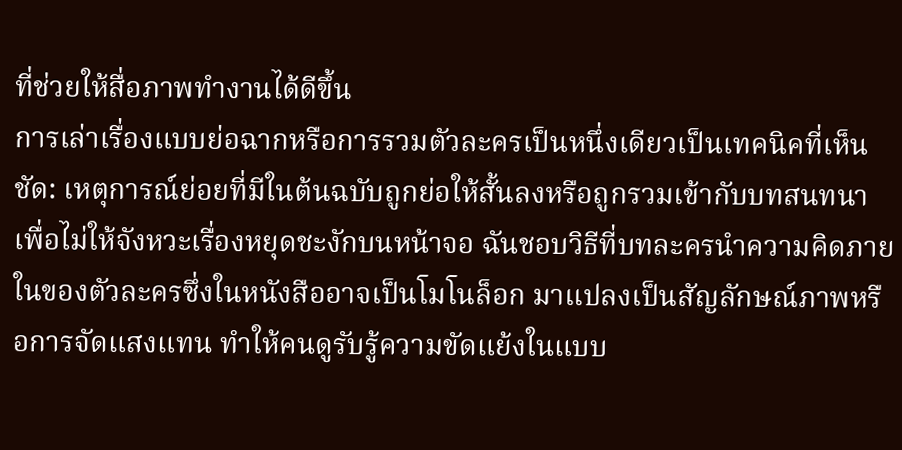ที่ช่วยให้สื่อภาพทำงานได้ดีขึ้น
การเล่าเรื่องแบบย่อฉากหรือการรวมตัวละครเป็นหนึ่งเดียวเป็นเทคนิคที่เห็นชัด: เหตุการณ์ย่อยที่มีในต้นฉบับถูกย่อให้สั้นลงหรือถูกรวมเข้ากับบทสนทนา เพื่อไม่ให้จังหวะเรื่องหยุดชะงักบนหน้าจอ ฉันชอบวิธีที่บทละครนำความคิดภายในของตัวละครซึ่งในหนังสืออาจเป็นโมโนล็อก มาแปลงเป็นสัญลักษณ์ภาพหรือการจัดแสงแทน ทำให้คนดูรับรู้ความขัดแย้งในแบบ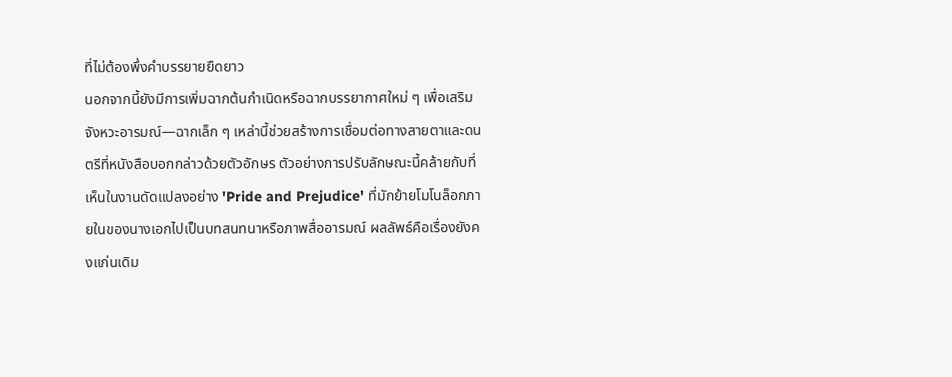ที่ไม่ต้องพึ่งคำบรรยายยืดยาว
นอกจากนี้ยังมีการเพิ่มฉากต้นกำเนิดหรือฉากบรรยากาศใหม่ ๆ เพื่อเสริมจังหวะอารมณ์—ฉากเล็ก ๆ เหล่านี้ช่วยสร้างการเชื่อมต่อทางสายตาและดนตรีที่หนังสือบอกกล่าวด้วยตัวอักษร ตัวอย่างการปรับลักษณะนี้คล้ายกับที่เห็นในงานดัดแปลงอย่าง 'Pride and Prejudice' ที่มักย้ายโมโนล็อกภายในของนางเอกไปเป็นบทสนทนาหรือภาพสื่ออารมณ์ ผลลัพธ์คือเรื่องยังคงแก่นเดิม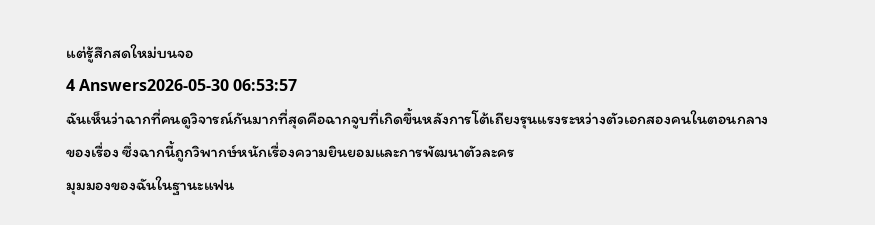แต่รู้สึกสดใหม่บนจอ
4 Answers2026-05-30 06:53:57
ฉันเห็นว่าฉากที่คนดูวิจารณ์กันมากที่สุดคือฉากจูบที่เกิดขึ้นหลังการโต้เถียงรุนแรงระหว่างตัวเอกสองคนในตอนกลางของเรื่อง ซึ่งฉากนี้ถูกวิพากษ์หนักเรื่องความยินยอมและการพัฒนาตัวละคร
มุมมองของฉันในฐานะแฟน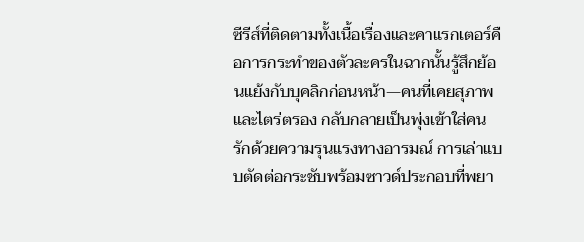ซีรีส์ที่ติดตามทั้งเนื้อเรื่องและคาแรกเตอร์คือการกระทำของตัวละครในฉากนั้นรู้สึกย้อนแย้งกับบุคลิกก่อนหน้า—คนที่เคยสุภาพและไตร่ตรอง กลับกลายเป็นพุ่งเข้าใส่คนรักด้วยความรุนแรงทางอารมณ์ การเล่าแบบตัดต่อกระชับพร้อมซาวด์ประกอบที่พยา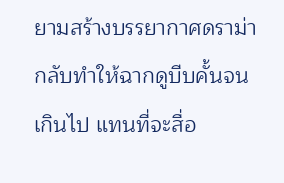ยามสร้างบรรยากาศดราม่ากลับทำให้ฉากดูบีบคั้นจนเกินไป แทนที่จะสื่อ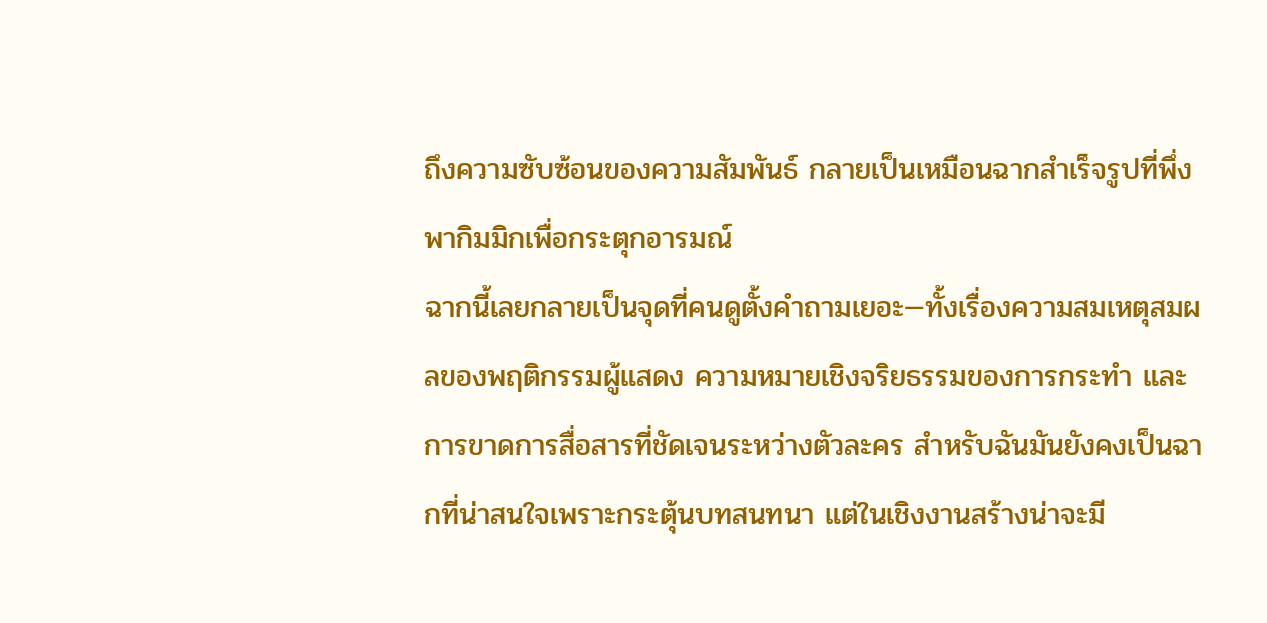ถึงความซับซ้อนของความสัมพันธ์ กลายเป็นเหมือนฉากสำเร็จรูปที่พึ่งพากิมมิกเพื่อกระตุกอารมณ์
ฉากนี้เลยกลายเป็นจุดที่คนดูตั้งคำถามเยอะ—ทั้งเรื่องความสมเหตุสมผลของพฤติกรรมผู้แสดง ความหมายเชิงจริยธรรมของการกระทำ และการขาดการสื่อสารที่ชัดเจนระหว่างตัวละคร สำหรับฉันมันยังคงเป็นฉากที่น่าสนใจเพราะกระตุ้นบทสนทนา แต่ในเชิงงานสร้างน่าจะมี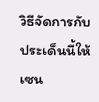วิธีจัดการกับประเด็นนี้ให้เซน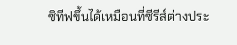ซิทีฟขึ้นได้เหมือนที่ซีรีส์ต่างประ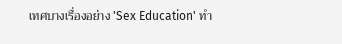เทศบางเรื่องอย่าง 'Sex Education' ทำ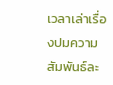เวลาเล่าเรื่องปมความสัมพันธ์ละ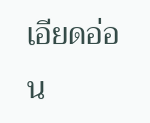เอียดอ่อน